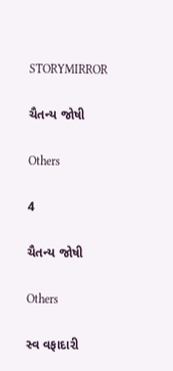STORYMIRROR

ચૈતન્ય જોષી

Others

4

ચૈતન્ય જોષી

Others

સ્વ વફાદારી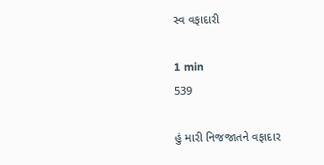સ્વ વફાદારી

1 min
539

હું મારી નિજજાતને વફાદાર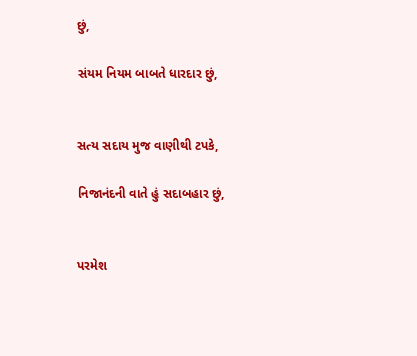છું,

સંયમ નિયમ બાબતે ધારદાર છું,


સત્ય સદાય મુજ વાણીથી ટપકે,

નિજાનંદની વાતે હું સદાબહાર છું,


પરમેશ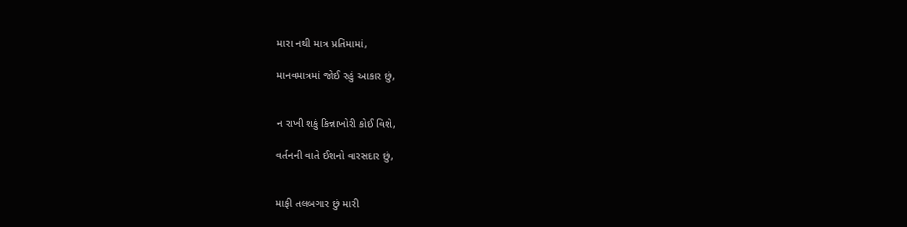મારા નથી માત્ર પ્રતિમામાં,

માનવમાત્રમાં જોઈ રહું આકાર છું,


ન રાખી શકું કિન્નાખોરી કોઈ વિશે,

વર્તનની વાતે ઈશનો વારસદાર છું,


માફી તલબગાર છું મારી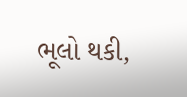ભૂલો થકી,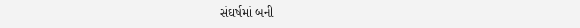સંઘર્ષમાં બની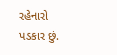રહેનારો પડકાર છું.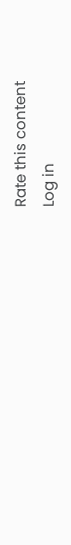Rate this content
Log in